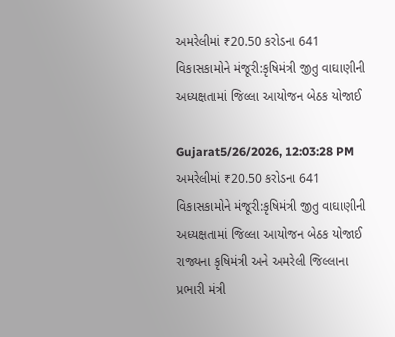અમરેલીમાં ₹20.50 કરોડના 641 વિકાસકામોને મંજૂરી:કૃષિમંત્રી જીતુ વાઘાણીની અધ્યક્ષતામાં જિલ્લા આયોજન બેઠક યોજાઈ

Gujarat5/26/2026, 12:03:28 PM
અમરેલીમાં ₹20.50 કરોડના 641 વિકાસકામોને મંજૂરી:કૃષિમંત્રી જીતુ વાઘાણીની અધ્યક્ષતામાં જિલ્લા આયોજન બેઠક યોજાઈ
રાજ્યના કૃષિમંત્રી અને અમરેલી જિલ્લાના પ્રભારી મંત્રી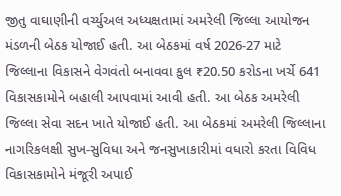જીતુ વાઘાણીની વર્ચ્યુઅલ અધ્યક્ષતામાં અમરેલી જિલ્લા આયોજન મંડળની બેઠક યોજાઈ હતી. આ બેઠકમાં વર્ષ 2026-27 માટે જિલ્લાના વિકાસને વેગવંતો બનાવવા કુલ ₹20.50 કરોડના ખર્ચે 641 વિકાસકામોને બહાલી આપવામાં આવી હતી. આ બેઠક અમરેલી જિલ્લા સેવા સદન ખાતે યોજાઈ હતી. આ બેઠકમાં અમરેલી જિલ્લાના નાગરિકલક્ષી સુખ-સુવિધા અને જનસુખાકારીમાં વધારો કરતા વિવિધ વિકાસકામોને મંજૂરી અપાઈ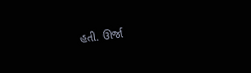હતી. ઊર્જા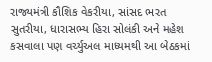રાજ્યમંત્રી કૌશિક વેકરીયા, સાંસદ ભરત સુતરીયા, ધારાસભ્ય હિરા સોલંકી અને મહેશ કસવાલા પણ વર્ચ્યુઅલ માધ્યમથી આ બેઠકમાં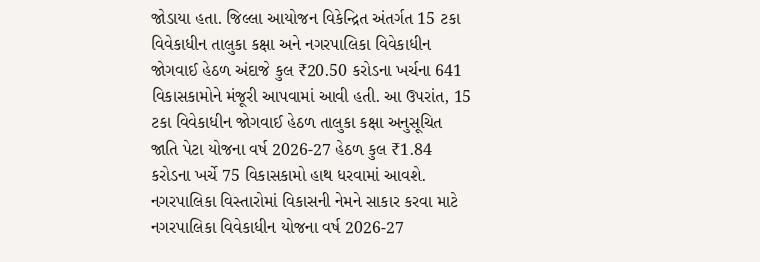જોડાયા હતા. જિલ્લા આયોજન વિકેન્દ્રિત અંતર્ગત 15 ટકા વિવેકાધીન તાલુકા કક્ષા અને નગરપાલિકા વિવેકાધીન જોગવાઈ હેઠળ અંદાજે કુલ ₹20.50 કરોડના ખર્ચના 641 વિકાસકામોને મંજૂરી આપવામાં આવી હતી. આ ઉપરાંત, 15 ટકા વિવેકાધીન જોગવાઈ હેઠળ તાલુકા કક્ષા અનુસૂચિત જાતિ પેટા યોજના વર્ષ 2026-27 હેઠળ કુલ ₹1.84 કરોડના ખર્ચે 75 વિકાસકામો હાથ ધરવામાં આવશે. નગરપાલિકા વિસ્તારોમાં વિકાસની નેમને સાકાર કરવા માટે નગરપાલિકા વિવેકાધીન યોજના વર્ષ 2026-27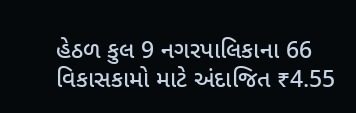હેઠળ કુલ 9 નગરપાલિકાના 66 વિકાસકામો માટે અંદાજિત ₹4.55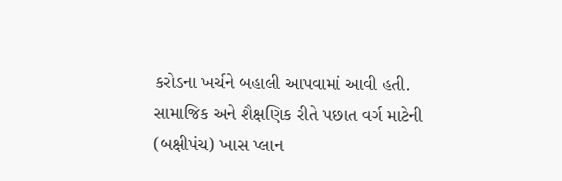કરોડના ખર્ચને બહાલી આપવામાં આવી હતી. સામાજિક અને શૈક્ષણિક રીતે પછાત વર્ગ માટેની (બક્ષીપંચ) ખાસ પ્લાન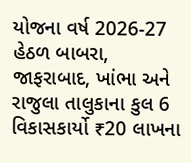યોજના વર્ષ 2026-27 હેઠળ બાબરા, જાફરાબાદ, ખાંભા અને રાજુલા તાલુકાના કુલ 6 વિકાસકાર્યો ₹20 લાખના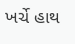ખર્ચે હાથ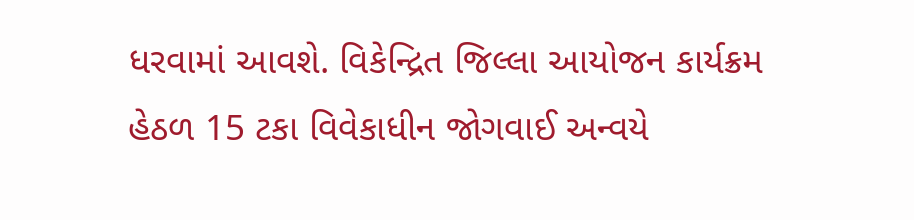ધરવામાં આવશે. વિકેન્દ્રિત જિલ્લા આયોજન કાર્યક્રમ હેઠળ 15 ટકા વિવેકાધીન જોગવાઈ અન્વયે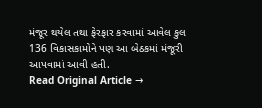મંજૂર થયેલ તથા ફેરફાર કરવામાં આવેલ કુલ 136 વિકાસકામોને પણ આ બેઠકમાં મંજૂરી આપવામાં આવી હતી.
Read Original Article →